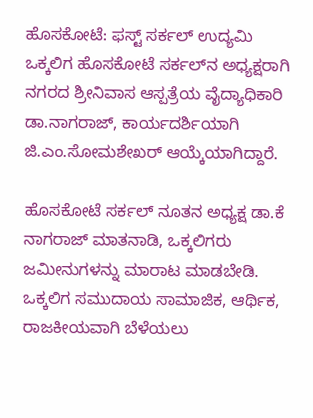ಹೊಸಕೋಟೆ: ಫಸ್ಟ್ ಸರ್ಕಲ್ ಉದ್ಯಮಿ ಒಕ್ಕಲಿಗ ಹೊಸಕೋಟೆ ಸರ್ಕಲ್‌ನ ಅಧ್ಯಕ್ಷರಾಗಿ ನಗರದ ಶ್ರೀನಿವಾಸ ಆಸ್ಪತ್ರೆಯ ವೈದ್ಯಾಧಿಕಾರಿ ಡಾ.ನಾಗರಾಜ್, ಕಾರ್ಯದರ್ಶಿಯಾಗಿ ಜಿ.ಎಂ.ಸೋಮಶೇಖರ್ ಆಯ್ಕೆಯಾಗಿದ್ದಾರೆ.

ಹೊಸಕೋಟೆ ಸರ್ಕಲ್ ನೂತನ ಅಧ್ಯಕ್ಷ ಡಾ.ಕೆ ನಾಗರಾಜ್ ಮಾತನಾಡಿ, ಒಕ್ಕಲಿಗರು ಜಮೀನುಗಳನ್ನು ಮಾರಾಟ ಮಾಡಬೇಡಿ. ಒಕ್ಕಲಿಗ ಸಮುದಾಯ ಸಾಮಾಜಿಕ, ಆರ್ಥಿಕ, ರಾಜಕೀಯವಾಗಿ ಬೆಳೆಯಲು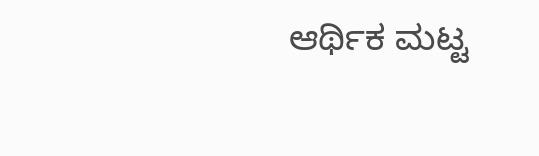ಆರ್ಥಿಕ ಮಟ್ಟ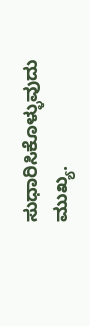ಸುಧಾರಿಸಿಕೊಳ್ಳುವುದು ಮುಖ್ಯ.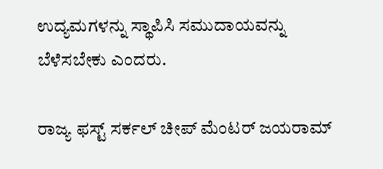ಉದ್ಯಮಗಳನ್ನು ಸ್ಥಾಪಿಸಿ ಸಮುದಾಯವನ್ನು ಬೆಳೆಸಬೇಕು ಎಂದರು.

ರಾಜ್ಯ ಫಸ್ಟ್ ಸರ್ಕಲ್ ಚೀಪ್ ಮೆಂಟರ್ ಜಯರಾಮ್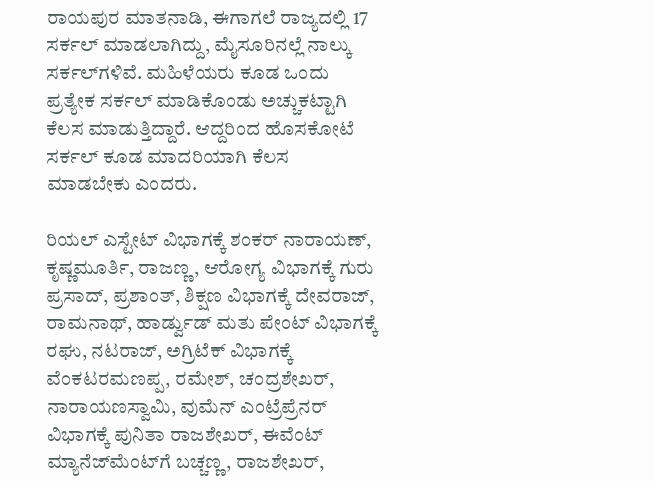ರಾಯಪುರ ಮಾತನಾಡಿ, ಈಗಾಗಲೆ ರಾಜ್ಯದಲ್ಲಿ 17 ಸರ್ಕಲ್ ಮಾಡಲಾಗಿದ್ದು, ಮೈಸೂರಿನಲ್ಲೆ ನಾಲ್ಕು ಸರ್ಕಲ್‌ಗಳಿವೆ. ಮಹಿಳೆಯರು ಕೂಡ ಒಂದು ಪ್ರತ್ಯೇಕ ಸರ್ಕಲ್ ಮಾಡಿಕೊಂಡು ಅಚ್ಚುಕಟ್ಟಾಗಿ ಕೆಲಸ ಮಾಡುತ್ತಿದ್ದಾರೆ. ಆದ್ದರಿಂದ ಹೊಸಕೋಟೆ ಸರ್ಕಲ್ ಕೂಡ ಮಾದರಿಯಾಗಿ ಕೆಲಸ ಮಾಡಬೇಕು ಎಂದರು.

ರಿಯಲ್ ಎಸ್ಟೇಟ್ ವಿಭಾಗಕ್ಕೆ ಶಂಕರ್ ನಾರಾಯಣ್, ಕೃಷ್ಣಮೂರ್ತಿ, ರಾಜಣ್ಣ, ಆರೋಗ್ಯ ವಿಭಾಗಕ್ಕೆ ಗುರು ಪ್ರಸಾದ್, ಪ್ರಶಾಂತ್, ಶಿಕ್ಷಣ ವಿಭಾಗಕ್ಕೆ ದೇವರಾಜ್, ರಾಮನಾಥ್, ಹಾರ್ಡ್ವುಡ್ ಮತು ಪೇಂಟ್ ವಿಭಾಗಕ್ಕೆ ರಘು, ನಟರಾಜ್, ಅಗ್ರಿಟೆಕ್ ವಿಭಾಗಕ್ಕೆ ವೆಂಕಟರಮಣಪ್ಪ, ರಮೇಶ್, ಚಂದ್ರಶೇಖರ್, ನಾರಾಯಣಸ್ವಾಮಿ, ವುಮೆನ್ ಎಂಟ್ರೆಪ್ರೆನರ್ ವಿಭಾಗಕ್ಕೆ ಪುನಿತಾ ರಾಜಶೇಖರ್, ಈವೆಂಟ್ ಮ್ಯಾನೆಜ್‌ಮೆಂಟ್‌ಗೆ ಬಚ್ಚಣ್ಣ, ರಾಜಶೇಖರ್,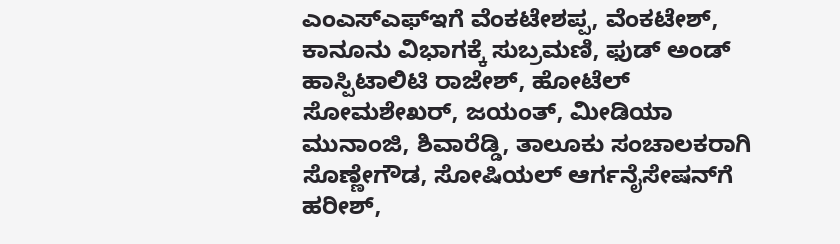ಎಂಎಸ್‌ಎಫ್‌ಇಗೆ ವೆಂಕಟೇಶಪ್ಪ, ವೆಂಕಟೇಶ್, ಕಾನೂನು ವಿಭಾಗಕ್ಕೆ ಸುಬ್ರಮಣಿ, ಫುಡ್ ಅಂಡ್ ಹಾಸ್ಪಿಟಾಲಿಟಿ ರಾಜೇಶ್, ಹೋಟೆಲ್ ಸೋಮಶೇಖರ್, ಜಯಂತ್, ಮೀಡಿಯಾ ಮುನಾಂಜಿ, ಶಿವಾರೆಡ್ಡಿ, ತಾಲೂಕು ಸಂಚಾಲಕರಾಗಿ ಸೊಣ್ಣೇಗೌಡ, ಸೋಷಿಯಲ್ ಆರ್ಗನೈಸೇಷನ್‌ಗೆ ಹರೀಶ್,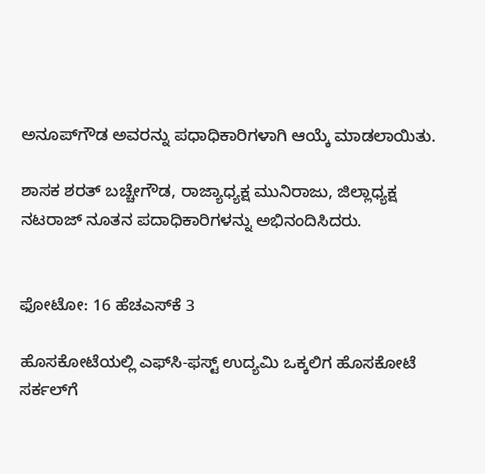ಅನೂಪ್‌ಗೌಡ ಅವರನ್ನು ಪಧಾಧಿಕಾರಿಗಳಾಗಿ ಆಯ್ಕೆ ಮಾಡಲಾಯಿತು.

ಶಾಸಕ ಶರತ್ ಬಚ್ಚೇಗೌಡ, ರಾಜ್ಯಾಧ್ಯಕ್ಷ ಮುನಿರಾಜು, ಜಿಲ್ಲಾಧ್ಯಕ್ಷ ನಟರಾಜ್ ನೂತನ ಪದಾಧಿಕಾರಿಗಳನ್ನು ಅಭಿನಂದಿಸಿದರು.


ಫೋಟೋ: 16 ಹೆಚಎಸ್‌ಕೆ 3

ಹೊಸಕೋಟೆಯಲ್ಲಿ ಎಫ್‌ಸಿ-ಫಸ್ಟ್ ಉದ್ಯಮಿ ಒಕ್ಕಲಿಗ ಹೊಸಕೋಟೆ ಸರ್ಕಲ್‌ಗೆ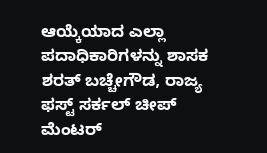ಆಯ್ಕೆಯಾದ ಎಲ್ಲಾ ಪದಾಧಿಕಾರಿಗಳನ್ನು ಶಾಸಕ ಶರತ್ ಬಚ್ಚೇಗೌಡ, ರಾಜ್ಯ ಫಸ್ಟ್ ಸರ್ಕಲ್ ಚೀಪ್ ಮೆಂಟರ್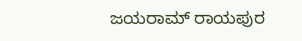ಜಯರಾಮ್ ರಾಯಪುರ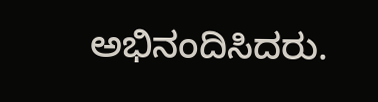ಅಭಿನಂದಿಸಿದರು.